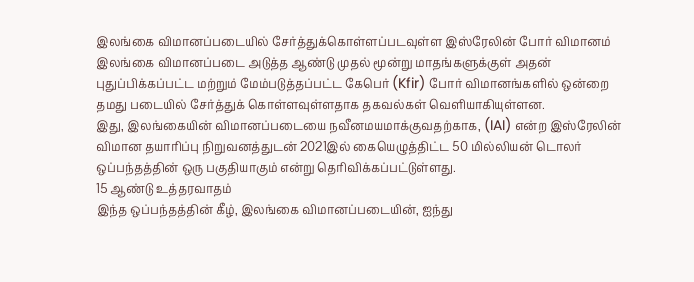இலங்கை விமானப்படையில் சேர்த்துக்கொள்ளப்படவுள்ள இஸ்ரேலின் போர் விமானம்
இலங்கை விமானப்படை அடுத்த ஆண்டு முதல் மூன்று மாதங்களுக்குள் அதன் புதுப்பிக்கப்பட்ட மற்றும் மேம்படுத்தப்பட்ட கேபெர் (Kfir) போர் விமானங்களில் ஒன்றை தமது படையில் சேர்த்துக் கொள்ளவுள்ளதாக தகவல்கள் வெளியாகியுள்ளன.
இது, இலங்கையின் விமானப்படையை நவீனமயமாக்குவதற்காக, (IAI) என்ற இஸ்ரேலின் விமான தயாரிப்பு நிறுவனத்துடன் 2021இல் கையெழுத்திட்ட 50 மில்லியன் டொலர் ஒப்பந்தத்தின் ஒரு பகுதியாகும் என்று தெரிவிக்கப்பட்டுள்ளது.
15 ஆண்டு உத்தரவாதம்
இந்த ஒப்பந்தத்தின் கீழ், இலங்கை விமானப்படையின், ஐந்து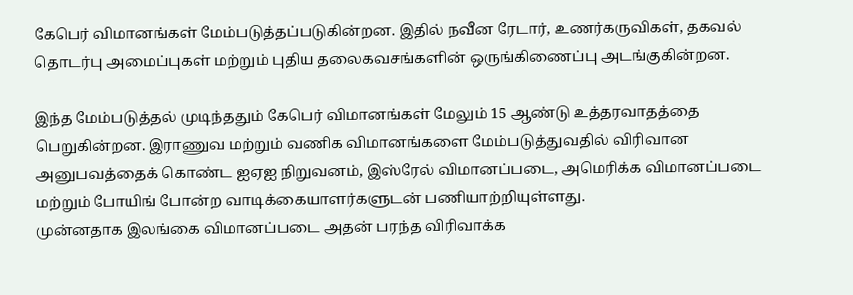கேபெர் விமானங்கள் மேம்படுத்தப்படுகின்றன. இதில் நவீன ரேடார், உணர்கருவிகள், தகவல் தொடர்பு அமைப்புகள் மற்றும் புதிய தலைகவசங்களின் ஒருங்கிணைப்பு அடங்குகின்றன.

இந்த மேம்படுத்தல் முடிந்ததும் கேபெர் விமானங்கள் மேலும் 15 ஆண்டு உத்தரவாதத்தை பெறுகின்றன. இராணுவ மற்றும் வணிக விமானங்களை மேம்படுத்துவதில் விரிவான அனுபவத்தைக் கொண்ட ஐஏஐ நிறுவனம், இஸ்ரேல் விமானப்படை, அமெரிக்க விமானப்படை மற்றும் போயிங் போன்ற வாடிக்கையாளர்களுடன் பணியாற்றியுள்ளது.
முன்னதாக இலங்கை விமானப்படை அதன் பரந்த விரிவாக்க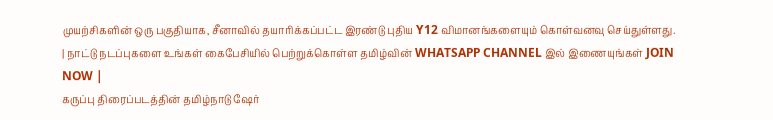முயற்சிகளின் ஒரு பகுதியாக, சீனாவில் தயாரிக்கப்பட்ட இரண்டு புதிய Y12 விமானங்களையும் கொள்வனவு செய்துள்ளது.
| நாட்டு நடப்புகளை உங்கள் கைபேசியில் பெற்றுக்கொள்ள தமிழ்வின் WHATSAPP CHANNEL இல் இணையுங்கள் JOIN NOW |
கருப்பு திரைப்படத்தின் தமிழ்நாடு ஷேர்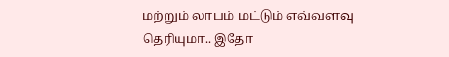மற்றும் லாபம் மட்டும் எவ்வளவு தெரியுமா.. இதோ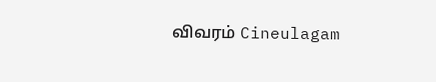விவரம் Cineulagam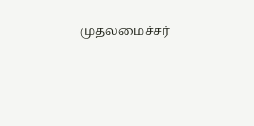முதலமைச்சர்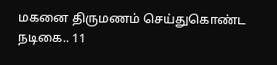மகனை திருமணம் செய்துகொண்ட நடிகை.. 11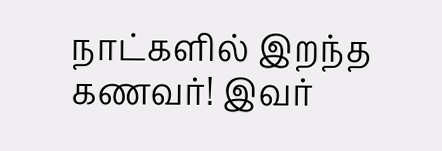நாட்களில் இறந்த கணவர்! இவர்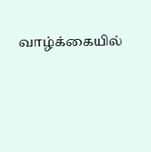வாழ்க்கையில்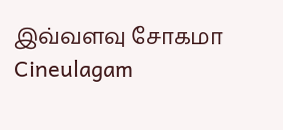இவ்வளவு சோகமா Cineulagam